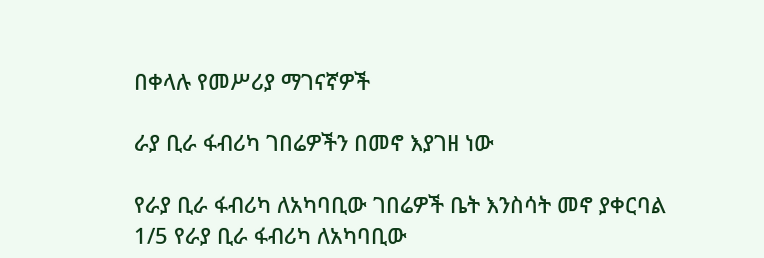በቀላሉ የመሥሪያ ማገናኛዎች

ራያ ቢራ ፋብሪካ ገበሬዎችን በመኖ እያገዘ ነው

የራያ ቢራ ፋብሪካ ለአካባቢው ገበሬዎች ቤት እንስሳት መኖ ያቀርባል
1/5 የራያ ቢራ ፋብሪካ ለአካባቢው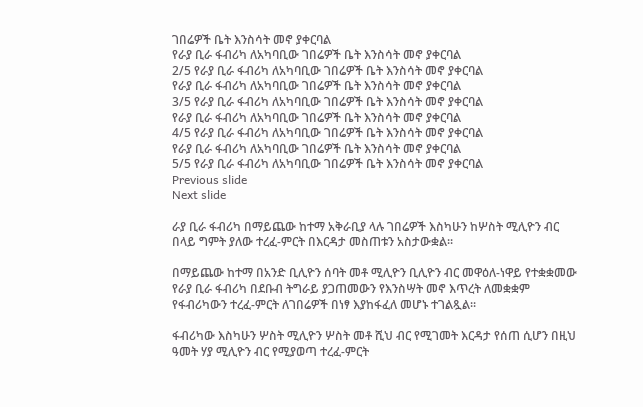ገበሬዎች ቤት እንስሳት መኖ ያቀርባል
የራያ ቢራ ፋብሪካ ለአካባቢው ገበሬዎች ቤት እንስሳት መኖ ያቀርባል
2/5 የራያ ቢራ ፋብሪካ ለአካባቢው ገበሬዎች ቤት እንስሳት መኖ ያቀርባል
የራያ ቢራ ፋብሪካ ለአካባቢው ገበሬዎች ቤት እንስሳት መኖ ያቀርባል
3/5 የራያ ቢራ ፋብሪካ ለአካባቢው ገበሬዎች ቤት እንስሳት መኖ ያቀርባል
የራያ ቢራ ፋብሪካ ለአካባቢው ገበሬዎች ቤት እንስሳት መኖ ያቀርባል
4/5 የራያ ቢራ ፋብሪካ ለአካባቢው ገበሬዎች ቤት እንስሳት መኖ ያቀርባል
የራያ ቢራ ፋብሪካ ለአካባቢው ገበሬዎች ቤት እንስሳት መኖ ያቀርባል
5/5 የራያ ቢራ ፋብሪካ ለአካባቢው ገበሬዎች ቤት እንስሳት መኖ ያቀርባል
Previous slide
Next slide

ራያ ቢራ ፋብሪካ በማይጨው ከተማ አቅራቢያ ላሉ ገበሬዎች እስካሁን ከሦስት ሚሊዮን ብር በላይ ግምት ያለው ተረፈ-ምርት በእርዳታ መስጠቱን አስታውቋል፡፡

በማይጨው ከተማ በአንድ ቢሊዮን ሰባት መቶ ሚሊዮን ቢሊዮን ብር መዋዕለ-ነዋይ የተቋቋመው የራያ ቢራ ፋብሪካ በደቡብ ትግራይ ያጋጠመውን የእንስሣት መኖ እጥረት ለመቋቋም የፋብሪካውን ተረፈ-ምርት ለገበሬዎች በነፃ እያከፋፈለ መሆኑ ተገልጿል፡፡

ፋብሪካው እስካሁን ሦስት ሚሊዮን ሦስት መቶ ሺህ ብር የሚገመት እርዳታ የሰጠ ሲሆን በዚህ ዓመት ሃያ ሚሊዮን ብር የሚያወጣ ተረፈ-ምርት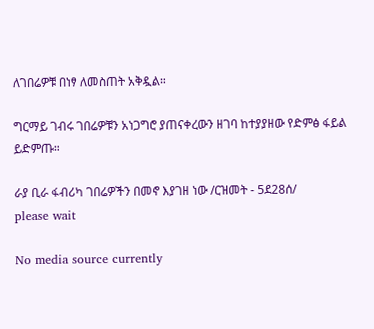ለገበሬዎቹ በነፃ ለመስጠት አቅዷል።

ግርማይ ገብሩ ገበሬዎቹን አነጋግሮ ያጠናቀረውን ዘገባ ከተያያዘው የድምፅ ፋይል ይድምጡ።

ራያ ቢራ ፋብሪካ ገበሬዎችን በመኖ እያገዘ ነው /ርዝመት - 5ደ28ሰ/
please wait

No media source currently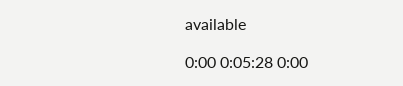available

0:00 0:05:28 0:00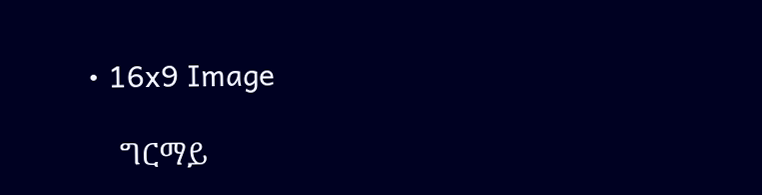• 16x9 Image

    ግርማይ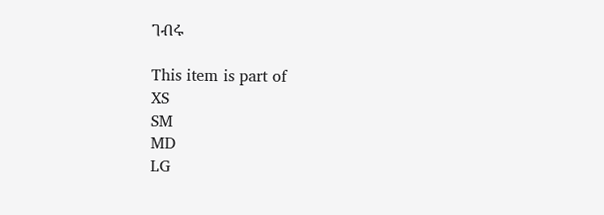ገብሩ

This item is part of
XS
SM
MD
LG